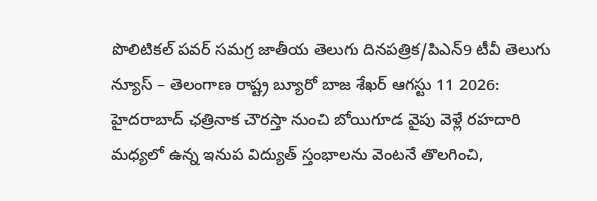పొలిటికల్ పవర్ సమగ్ర జాతీయ తెలుగు దినపత్రిక/పిఎన్9 టీవీ తెలుగు న్యూస్ – తెలంగాణ రాష్ట్ర బ్యూరో బాజ శేఖర్ ఆగస్టు 11 2026: హైదరాబాద్ ఛత్రినాక చౌరస్తా నుంచి బోయిగూడ వైపు వెళ్లే రహదారి మధ్యలో ఉన్న ఇనుప విద్యుత్ స్తంభాలను వెంటనే తొలగించి,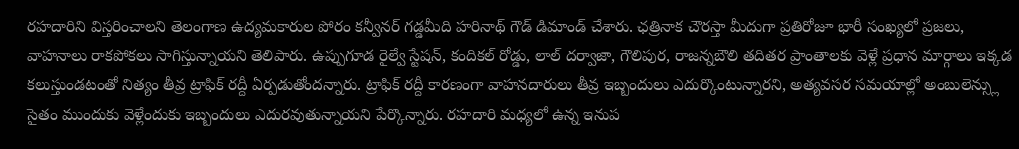రహదారిని విస్తరించాలని తెలంగాణ ఉద్యమకారుల పోరం కన్వీనర్ గడ్డమీది హరినాథ్ గౌడ్ డిమాండ్ చేశారు. ఛత్రినాక చౌరస్తా మీదుగా ప్రతిరోజూ భారీ సంఖ్యలో ప్రజలు, వాహనాలు రాకపోకలు సాగిస్తున్నాయని తెలిపారు. ఉప్పుగూడ రైల్వే స్టేషన్, కందికల్ రోడ్డు, లాల్ దర్వాజా, గౌలిపుర, రాజన్నబౌలి తదితర ప్రాంతాలకు వెళ్లే ప్రధాన మార్గాలు ఇక్కడ కలుస్తుండటంతో నిత్యం తీవ్ర ట్రాఫిక్ రద్దీ ఏర్పడుతోందన్నారు. ట్రాఫిక్ రద్దీ కారణంగా వాహనదారులు తీవ్ర ఇబ్బందులు ఎదుర్కొంటున్నారని, అత్యవసర సమయాల్లో అంబులెన్స్లు సైతం ముందుకు వెళ్లేందుకు ఇబ్బందులు ఎదురవుతున్నాయని పేర్కొన్నారు. రహదారి మధ్యలో ఉన్న ఇనుప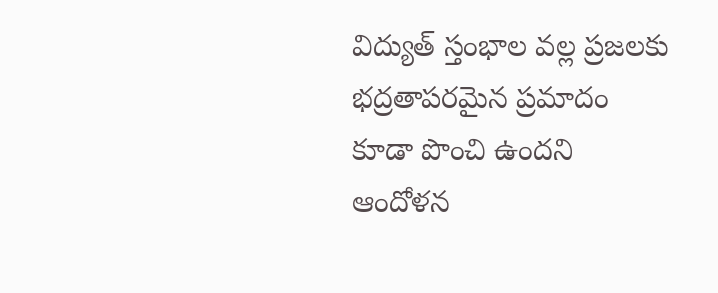విద్యుత్ స్తంభాల వల్ల ప్రజలకు భద్రతాపరమైన ప్రమాదం కూడా పొంచి ఉందని ఆందోళన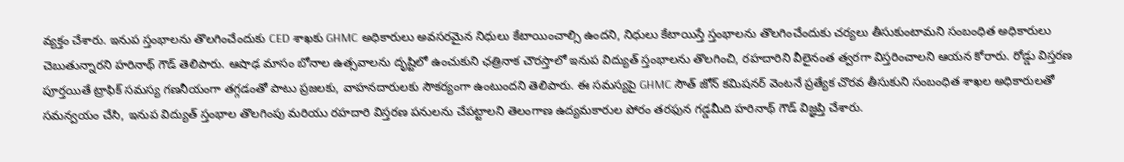వ్యక్తం చేశారు. ఇనుప స్తంభాలను తొలగించేందుకు CED శాఖకు GHMC అధికారులు అవసరమైన నిధులు కేటాయించాల్సి ఉందని, నిధులు కేటాయిస్తే స్తంభాలను తొలగించేందుకు చర్యలు తీసుకుంటామని సంబంధిత అధికారులు చెబుతున్నారని హరినాథ్ గౌడ్ తెలిపారు. ఆషాఢ మాసం బోనాల ఉత్సవాలను దృష్టిలో ఉంచుకుని ఛత్రినాక చౌరస్తాలో ఇనుప విద్యుత్ స్తంభాలను తొలగించి, రహదారిని వీలైనంత త్వరగా విస్తరించాలని ఆయన కోరారు. రోడ్డు విస్తరణ పూర్తయితే ట్రాఫిక్ సమస్య గణనీయంగా తగ్గడంతో పాటు ప్రజలకు, వాహనదారులకు సౌకర్యంగా ఉంటుందని తెలిపారు. ఈ సమస్యపై GHMC సౌత్ జోన్ కమిషనర్ వెంటనే ప్రత్యేక చొరవ తీసుకుని సంబంధిత శాఖల అధికారులతో సమన్వయం చేసి, ఇనుప విద్యుత్ స్తంభాల తొలగింపు మరియు రహదారి విస్తరణ పనులను చేపట్టాలని తెలంగాణ ఉద్యమకారుల పోరం తరఫున గడ్డమీది హరినాథ్ గౌడ్ విజ్ఞప్తి చేశారు.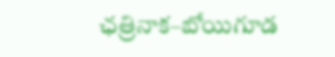ఛత్రినాక–బోయిగూడ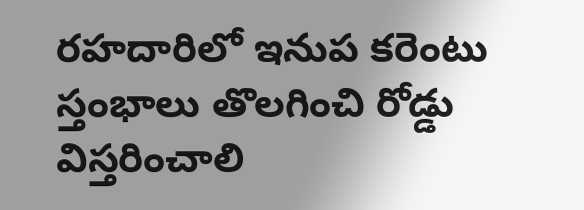రహదారిలో ఇనుప కరెంటు స్తంభాలు తొలగించి రోడ్డు విస్తరించాలి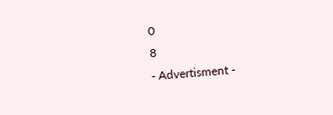0
8
- Advertisment -